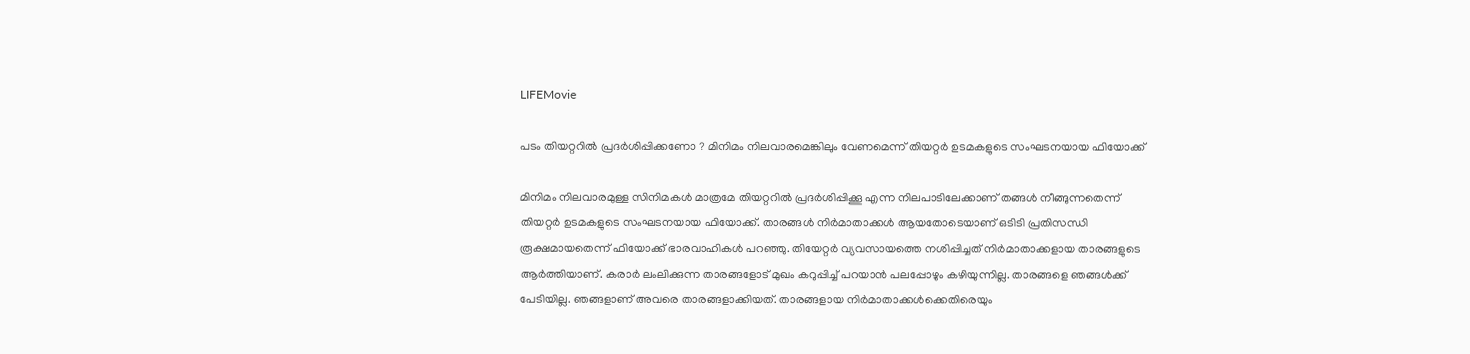LIFEMovie

പടം തിയറ്ററിൽ പ്രദർശിപ്പിക്കണോ ? മിനിമം നിലവാരമെങ്കിലും വേണമെന്ന് തിയറ്റര്‍ ഉടമകളുടെ സംഘടനയായ ഫിയോക്ക്

മിനിമം നിലവാരമുള്ള സിനിമകൾ മാത്രമേ തിയറ്ററിൽ പ്രദർശിപ്പിക്കൂ എന്ന നിലപാടിലേക്കാണ് തങ്ങൾ നീങ്ങുന്നതെന്ന് തിയറ്റർ ഉടമകളുടെ സംഘടനയായ ഫിയോക്ക്. താരങ്ങൾ നിർമാതാക്കൾ ആയതോടെയാണ് ഒടിടി പ്രതിസന്ധി രൂക്ഷമായതെന്ന് ഫിയോക്ക് ഭാരവാഹികൾ പറഞ്ഞു. തിയേറ്റർ വ്യവസായത്തെ നശിപ്പിച്ചത് നിർമാതാക്കളായ താരങ്ങളുടെ ആർത്തിയാണ്. കരാർ ലംലിക്കുന്ന താരങ്ങളോട് മുഖം കറുപ്പിച്ച് പറയാൻ പലപ്പോഴും കഴിയുന്നില്ല. താരങ്ങളെ ഞങ്ങൾക്ക് പേടിയില്ല. ഞങ്ങളാണ് അവരെ താരങ്ങളാക്കിയത്. താരങ്ങളായ നിർമാതാക്കൾക്കെതിരെയും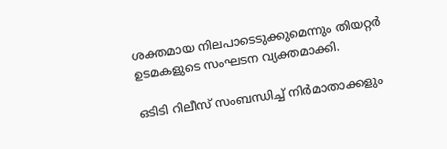ശക്തമായ നിലപാടെടുക്കുമെന്നും തിയറ്റർ ഉടമകളുടെ സംഘടന വ്യക്തമാക്കി.

ഒടിടി റിലീസ് സംബന്ധിച്ച് നിർമാതാക്കളും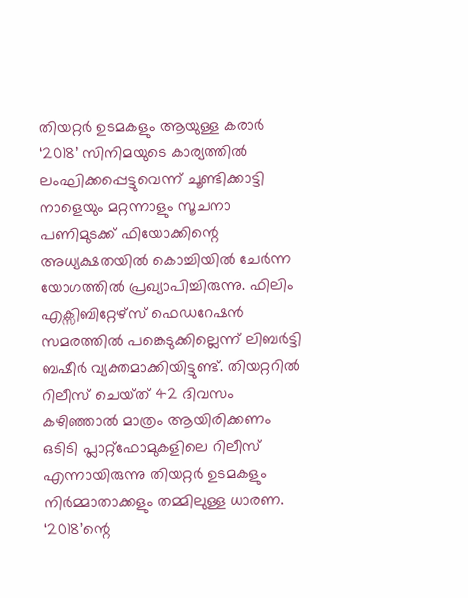തിയറ്റർ ഉടമകളും ആയുള്ള കരാർ ‘2018’ സിനിമയുടെ കാര്യത്തിൽ ലംഘിക്കപ്പെട്ടുവെന്ന് ചൂണ്ടിക്കാട്ടി നാളെയും മറ്റന്നാളും സൂചനാ പണിമുടക്ക് ഫിയോക്കിന്റെ അധ്യക്ഷതയിൽ കൊച്ചിയിൽ ചേർന്ന യോഗത്തിൽ പ്രഖ്യാപിച്ചിരുന്നു. ഫിലിം എക്സിബിറ്റേഴ്സ് ഫെഡറേഷൻ സമരത്തിൽ പങ്കെടുക്കില്ലെന്ന് ലിബർട്ടി ബഷീർ വ്യക്തമാക്കിയിട്ടുണ്ട്. തിയറ്ററിൽ റിലീസ് ചെയ്‍ത് 42 ദിവസം കഴിഞ്ഞാൽ മാത്രം ആയിരിക്കണം ഒടിടി പ്ലാറ്റ്ഫോമുകളിലെ റിലീസ് എന്നായിരുന്നു തിയറ്റർ ഉടമകളും നിർമ്മാതാക്കളും തമ്മിലുള്ള ധാരണ. ‘2018’ന്റെ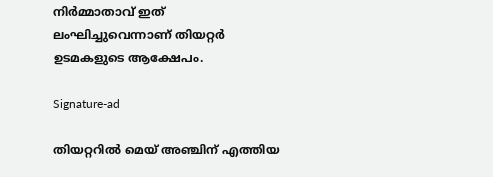നിർമ്മാതാവ് ഇത് ലംഘിച്ചുവെന്നാണ് തിയറ്റർ ഉടമകളുടെ ആക്ഷേപം.

Signature-ad

തിയറ്ററിൽ മെയ് അഞ്ചിന് എത്തിയ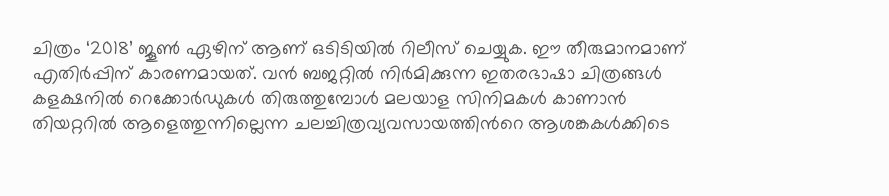ചിത്രം ‘2018’ ജൂൺ ഏഴിന് ആണ് ഒടിടിയിൽ റിലീസ് ചെയ്യുക. ഈ തീരുമാനമാണ് എതിർപ്പിന് കാരണമായത്. വൻ ബജറ്റിൽ നിർമിക്കുന്ന ഇതരഭാഷാ ചിത്രങ്ങൾ കളക്ഷനിൽ റെക്കോർഡുകൾ തിരുത്തുമ്പോൾ മലയാള സിനിമകൾ കാണാൻ തിയറ്ററിൽ ആളെത്തുന്നില്ലെന്ന ചലച്ചിത്രവ്യവസായത്തിൻറെ ആശങ്കകൾക്കിടെ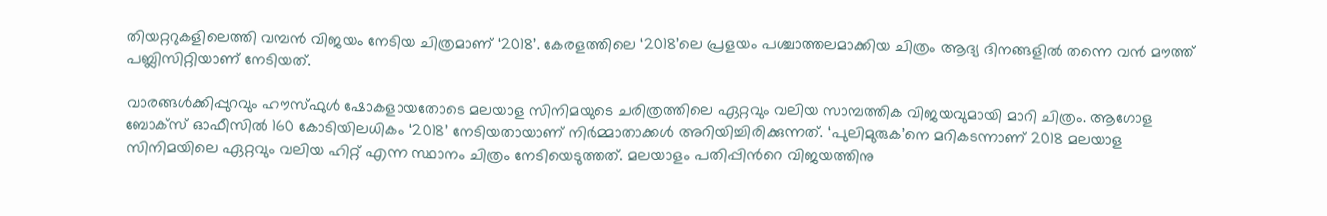തിയറ്ററുകളിലെത്തി വമ്പൻ വിജയം നേടിയ ചിത്രമാണ് ‘2018’. കേരളത്തിലെ ‘2018’ലെ പ്രളയം പശ്ചാത്തലമാക്കിയ ചിത്രം ആദ്യ ദിനങ്ങളിൽ തന്നെ വൻ മൗത്ത് പബ്ലിസിറ്റിയാണ് നേടിയത്.

വാരങ്ങൾക്കിപ്പുറവും ഹൗസ്‍ഫുൾ ഷോകളായതോടെ മലയാള സിനിമയുടെ ചരിത്രത്തിലെ ഏറ്റവും വലിയ സാമ്പത്തിക വിജയവുമായി മാറി ചിത്രം. ആഗോള ബോക്സ് ഓഫീസിൽ 160 കോടിയിലധികം ‘2018’ നേടിയതായാണ് നിർമ്മാതാക്കൾ അറിയിച്ചിരിക്കുന്നത്. ‘പുലിമുരുക’നെ മറികടന്നാണ് 2018 മലയാള സിനിമയിലെ ഏറ്റവും വലിയ ഹിറ്റ് എന്ന സ്ഥാനം ചിത്രം നേടിയെടുത്തത്. മലയാളം പതിപ്പിൻറെ വിജയത്തിനു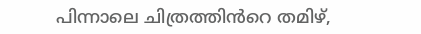പിന്നാലെ ചിത്രത്തിൻറെ തമിഴ്,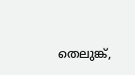തെലുങ്ക്,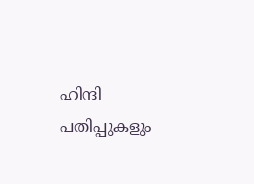ഹിന്ദി പതിപ്പുകളും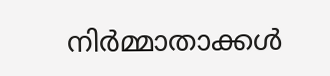നിർമ്മാതാക്കൾ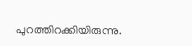പുറത്തിറക്കിയിരുന്നു.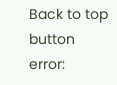Back to top button
error: